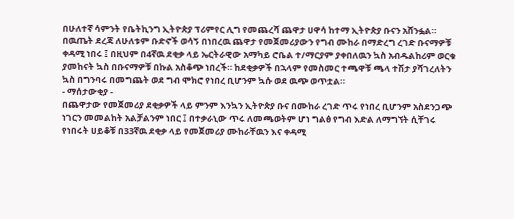በሁለተኛ ሳምንት የቤትኪንግ ኢትዮጵያ ፕሪምየር ሊግ የመጨረሻ ጨዋታ ሀዋሳ ከተማ ኢትዮጵያ ቡናን አሸንፏል።
በዉጤት ደረጃ ለሁለቱም ቡድኖች ወሳኝ በነበረዉ ጨዋታ የመጀመሪያውን የግብ ሙከራ በማድረግ ረገድ ቡናማዎቹ ቀዳሚ ነበሩ ፤ በዚህም በ4ኛዉ ደቂቃ ላይ ኤርትራዊው አማካይ ሮቤል ተ/ማርያም ያቀበለዉን ኳስ አብዱልከሪም ወርቁ ያመከናት ኳስ በቡናማዎቹ በኩል አስቆጭ ነበረች። ከደቂቃዎች በኋላም የመስመር ተጫዋቹ ጫላ ተሽታ ያሻገረለትን ኳስ በግንባሩ በመግጨት ወደ ግብ ሞክሮ የነበረ ቢሆንም ኳሱ ወደ ዉጭ ወጥቷል።
- ማሰታውቂያ -
በጨዋታው የመጀመሪያ ደቂቃዎች ላይ ምንም እንኳን ኢትዮጵያ ቡና በሙከራ ረገድ ጥሩ የነበረ ቢሆንም አስደንጋጭ ነገርን መመልከት አልቻልንም ነበር ፤ በተቃራኒው ጥሩ ለመጫወትም ሆነ ግልፅ የግብ እድል ለማግኘት ሲቸገሩ የነበሩት ሀይቆቹ በ33ኛዉ ደቂቃ ላይ የመጀመሪያ ሙከራቸዉን እና ቀዳሚ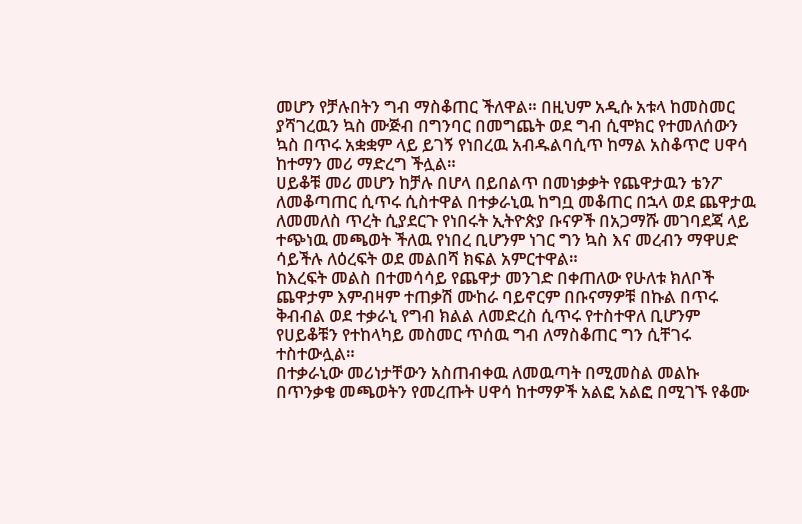መሆን የቻሉበትን ግብ ማስቆጠር ችለዋል። በዚህም አዲሱ አቱላ ከመስመር ያሻገረዉን ኳስ ሙጅብ በግንባር በመግጨት ወደ ግብ ሲሞክር የተመለሰውን ኳስ በጥሩ አቋቋም ላይ ይገኝ የነበረዉ አብዱልባሲጥ ከማል አስቆጥሮ ሀዋሳ ከተማን መሪ ማድረግ ችሏል።
ሀይቆቹ መሪ መሆን ከቻሉ በሆላ በይበልጥ በመነቃቃት የጨዋታዉን ቴንፖ ለመቆጣጠር ሲጥሩ ሲስተዋል በተቃራኒዉ ከግቧ መቆጠር በኋላ ወደ ጨዋታዉ ለመመለስ ጥረት ሲያደርጉ የነበሩት ኢትዮጵያ ቡናዎች በአጋማሹ መገባደጃ ላይ ተጭነዉ መጫወት ችለዉ የነበረ ቢሆንም ነገር ግን ኳስ እና መረብን ማዋሀድ ሳይችሉ ለዕረፍት ወደ መልበሻ ክፍል አምርተዋል።
ከእረፍት መልስ በተመሳሳይ የጨዋታ መንገድ በቀጠለው የሁለቱ ክለቦች ጨዋታም እምብዛም ተጠቃሽ ሙከራ ባይኖርም በቡናማዎቹ በኩል በጥሩ ቅብብል ወደ ተቃራኒ የግብ ክልል ለመድረስ ሲጥሩ የተስተዋለ ቢሆንም የሀይቆቹን የተከላካይ መስመር ጥሰዉ ግብ ለማስቆጠር ግን ሲቸገሩ ተስተውሏል።
በተቃራኒው መሪነታቸውን አስጠብቀዉ ለመዉጣት በሚመስል መልኩ በጥንቃቄ መጫወትን የመረጡት ሀዋሳ ከተማዎች አልፎ አልፎ በሚገኙ የቆሙ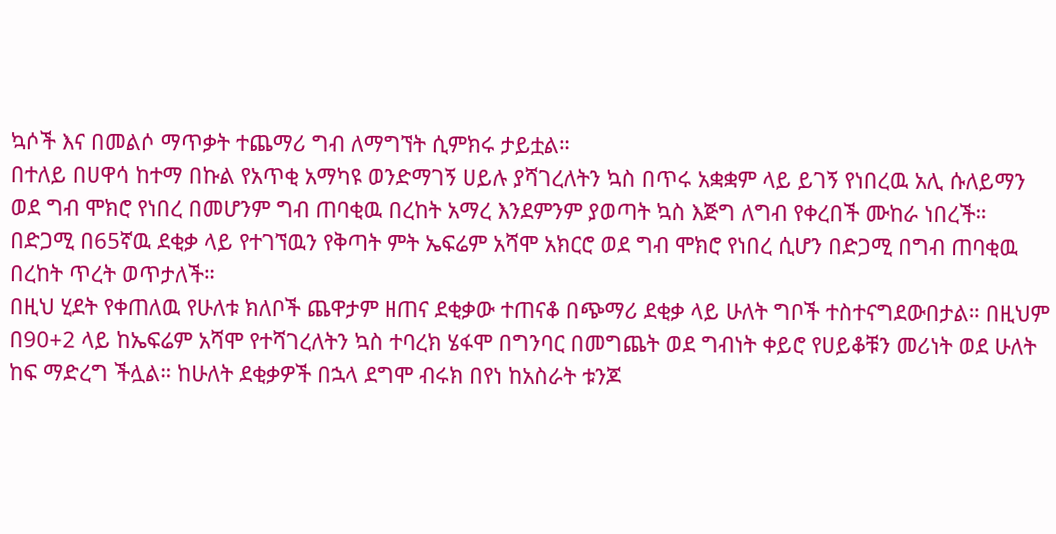ኳሶች እና በመልሶ ማጥቃት ተጨማሪ ግብ ለማግኘት ሲምክሩ ታይቷል።
በተለይ በሀዋሳ ከተማ በኩል የአጥቂ አማካዩ ወንድማገኝ ሀይሉ ያሻገረለትን ኳስ በጥሩ አቋቋም ላይ ይገኝ የነበረዉ አሊ ሱለይማን ወደ ግብ ሞክሮ የነበረ በመሆንም ግብ ጠባቂዉ በረከት አማረ እንደምንም ያወጣት ኳስ እጅግ ለግብ የቀረበች ሙከራ ነበረች። በድጋሚ በ65ኛዉ ደቂቃ ላይ የተገኘዉን የቅጣት ምት ኤፍሬም አሻሞ አክርሮ ወደ ግብ ሞክሮ የነበረ ሲሆን በድጋሚ በግብ ጠባቂዉ በረከት ጥረት ወጥታለች።
በዚህ ሂደት የቀጠለዉ የሁለቱ ክለቦች ጨዋታም ዘጠና ደቂቃው ተጠናቆ በጭማሪ ደቂቃ ላይ ሁለት ግቦች ተስተናግደውበታል። በዚህም በ90+2 ላይ ከኤፍሬም አሻሞ የተሻገረለትን ኳስ ተባረክ ሄፋሞ በግንባር በመግጨት ወደ ግብነት ቀይሮ የሀይቆቹን መሪነት ወደ ሁለት ከፍ ማድረግ ችሏል። ከሁለት ደቂቃዎች በኋላ ደግሞ ብሩክ በየነ ከአስራት ቱንጆ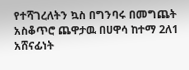የተሻገረለትን ኳስ በግንባሩ በመግጨት አስቆጥሮ ጨዋታዉ በሀዋሳ ከተማ 2ለ1 አሸናፊነት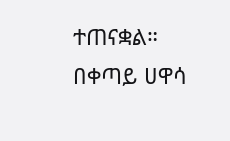ተጠናቋል።
በቀጣይ ሀዋሳ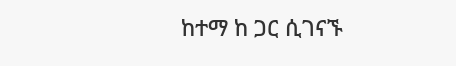ከተማ ከ ጋር ሲገናኙ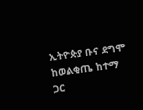ኢትዮጵያ ቡና ደግሞ ከወልቂጤ ከተማ ጋር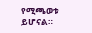የሚጫወቱ ይሆናል።